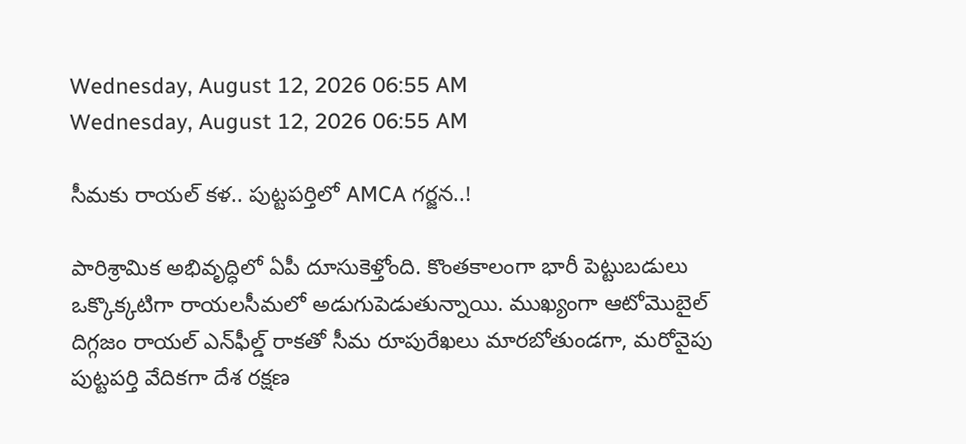Wednesday, August 12, 2026 06:55 AM
Wednesday, August 12, 2026 06:55 AM

సీమకు రాయల్ కళ.. పుట్టపర్తిలో AMCA గర్జన..!

పారిశ్రామిక అభివృద్ధిలో ఏపీ దూసుకెళ్తోంది. కొంతకాలంగా భారీ పెట్టుబడులు ఒక్కొక్కటిగా రాయలసీమలో అడుగుపెడుతున్నాయి. ముఖ్యంగా ఆటోమొబైల్ దిగ్గజం రాయల్ ఎన్‌ఫీల్డ్ రాకతో సీమ రూపురేఖలు మారబోతుండగా, మరోవైపు పుట్టపర్తి వేదికగా దేశ రక్షణ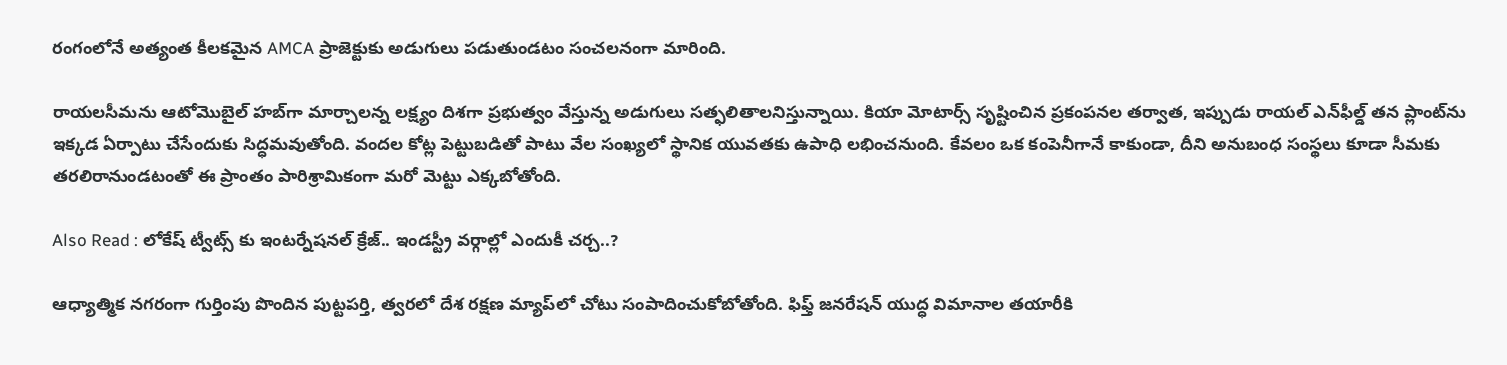రంగంలోనే అత్యంత కీలకమైన AMCA ప్రాజెక్టుకు అడుగులు పడుతుండటం సంచలనంగా మారింది.

రాయలసీమను ఆటోమొబైల్ హబ్‌గా మార్చాలన్న లక్ష్యం దిశగా ప్రభుత్వం వేస్తున్న అడుగులు సత్ఫలితాలనిస్తున్నాయి. కియా మోటార్స్ సృష్టించిన ప్రకంపనల తర్వాత, ఇప్పుడు రాయల్ ఎన్‌ఫీల్డ్ తన ప్లాంట్‌ను ఇక్కడ ఏర్పాటు చేసేందుకు సిద్ధమవుతోంది. వందల కోట్ల పెట్టుబడితో పాటు వేల సంఖ్యలో స్థానిక యువతకు ఉపాధి లభించనుంది. కేవలం ఒక కంపెనీగానే కాకుండా, దీని అనుబంధ సంస్థలు కూడా సీమకు తరలిరానుండటంతో ఈ ప్రాంతం పారిశ్రామికంగా మరో మెట్టు ఎక్కబోతోంది.

Also Read : లోకేష్ ట్వీట్స్ కు ఇంటర్నేషనల్ క్రేజ్.. ఇండస్ట్రీ వర్గాల్లో ఎందుకీ చర్చ..?

ఆధ్యాత్మిక నగరంగా గుర్తింపు పొందిన పుట్టపర్తి, త్వరలో దేశ రక్షణ మ్యాప్‌లో చోటు సంపాదించుకోబోతోంది. ఫిఫ్త్‌ జనరేషన్ యుద్ధ విమానాల తయారీకి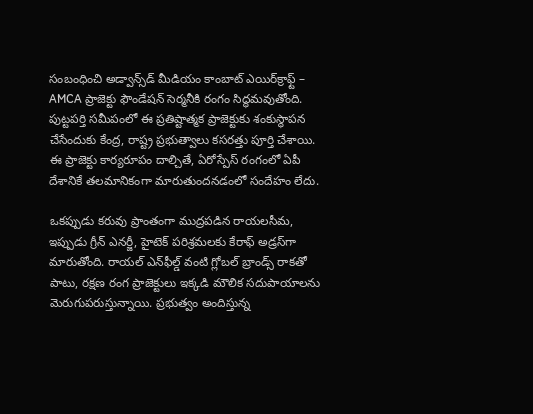సంబంధించి అడ్వాన్స్‌డ్ మీడియం కాంబాట్ ఎయిర్‌క్రాఫ్ట్ – AMCA ప్రాజెక్టు ఫౌండేషన్ సెర్మనీకి రంగం సిద్ధమవుతోంది. పుట్టపర్తి సమీపంలో ఈ ప్రతిష్టాత్మక ప్రాజెక్టుకు శంకుస్థాపన చేసేందుకు కేంద్ర, రాష్ట్ర ప్రభుత్వాలు కసరత్తు పూర్తి చేశాయి. ఈ ప్రాజెక్టు కార్యరూపం దాల్చితే, ఏరోస్పేస్ రంగంలో ఏపీ దేశానికే తలమానికంగా మారుతుందనడంలో సందేహం లేదు.

ఒకప్పుడు కరువు ప్రాంతంగా ముద్రపడిన రాయలసీమ, ఇప్పుడు గ్రీన్ ఎనర్జీ, హైటెక్ పరిశ్రమలకు కేరాఫ్ అడ్రస్‌గా మారుతోంది. రాయల్ ఎన్‌ఫీల్డ్ వంటి గ్లోబల్ బ్రాండ్స్ రాకతో పాటు, రక్షణ రంగ ప్రాజెక్టులు ఇక్కడి మౌలిక సదుపాయాలను మెరుగుపరుస్తున్నాయి. ప్రభుత్వం అందిస్తున్న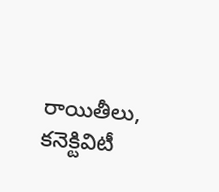రాయితీలు, కనెక్టివిటీ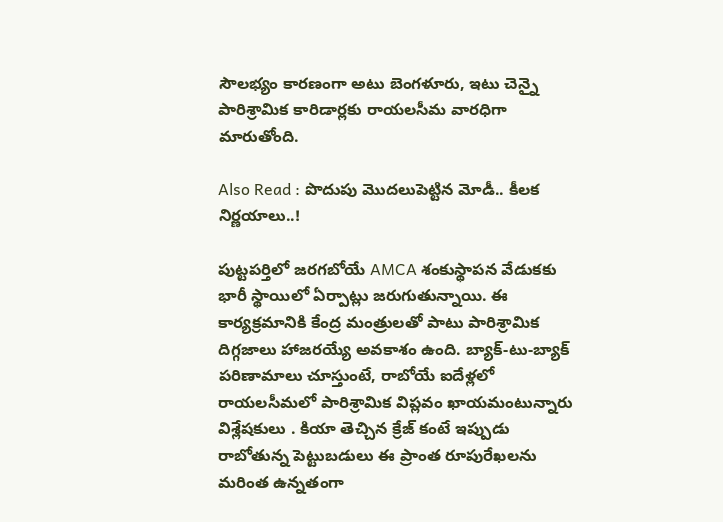సౌలభ్యం కారణంగా అటు బెంగళూరు, ఇటు చెన్నై పారిశ్రామిక కారిడార్లకు రాయలసీమ వారధిగా మారుతోంది.

Also Read : పొదుపు మొదలుపెట్టిన మోడీ.. కీలక నిర్ణయాలు..!

పుట్టపర్తిలో జరగబోయే AMCA శంకుస్థాపన వేడుకకు భారీ స్థాయిలో ఏర్పాట్లు జరుగుతున్నాయి. ఈ కార్యక్రమానికి కేంద్ర మంత్రులతో పాటు పారిశ్రామిక దిగ్గజాలు హాజరయ్యే అవకాశం ఉంది. బ్యాక్-టు-బ్యాక్ పరిణామాలు చూస్తుంటే, రాబోయే ఐదేళ్లలో రాయలసీమలో పారిశ్రామిక విప్లవం ఖాయమంటున్నారు విశ్లేషకులు . కియా తెచ్చిన క్రేజ్ కంటే ఇప్పుడు రాబోతున్న పెట్టుబడులు ఈ ప్రాంత రూపురేఖలను మరింత ఉన్నతంగా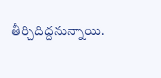తీర్చిదిద్దనున్నాయి.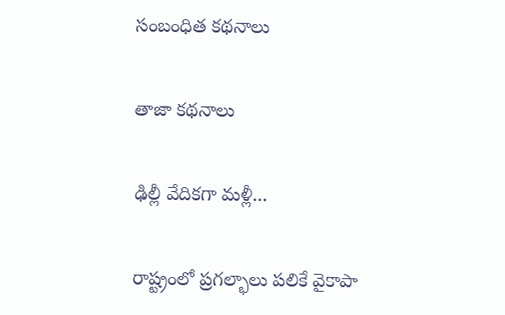సంబంధిత కథనాలు

తాజా కథనాలు

ఢిల్లీ వేదికగా మళ్లీ...

రాష్ట్రంలో ప్రగల్భాలు పలికే వైకాపా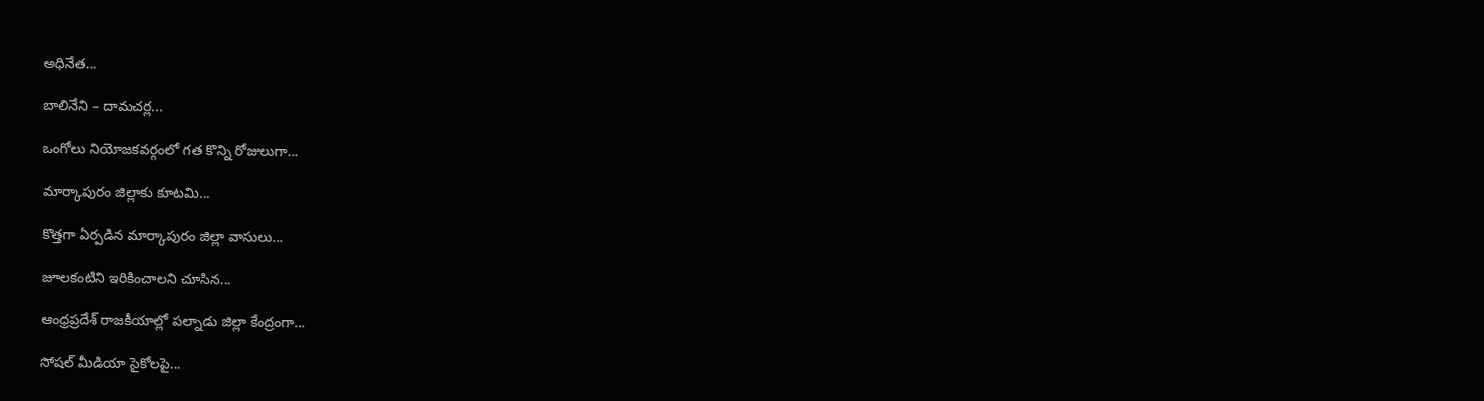అధినేత...

బాలినేని – దామచర్ల...

ఒంగోలు నియోజకవర్గంలో గత కొన్ని రోజులుగా...

మార్కాపురం జిల్లాకు కూటమి...

కొత్తగా ఏర్పడిన మార్కాపురం జిల్లా వాసులు...

జూలకంటిని ఇరికించాలని చూసిన...

ఆంధ్రప్రదేశ్ రాజకీయాల్లో పల్నాడు జిల్లా కేంద్రంగా...

సోషల్ మీడియా సైకోలపై...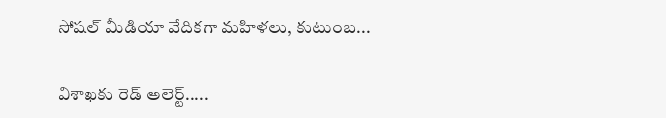సోషల్ మీడియా వేదికగా మహిళలు, కుటుంబ...

విశాఖకు రెడ్ అలెర్ట్.....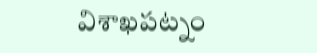విశాఖపట్నం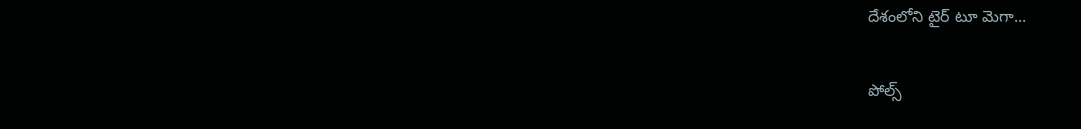దేశంలోని టైర్ టూ మెగా...

పోల్స్